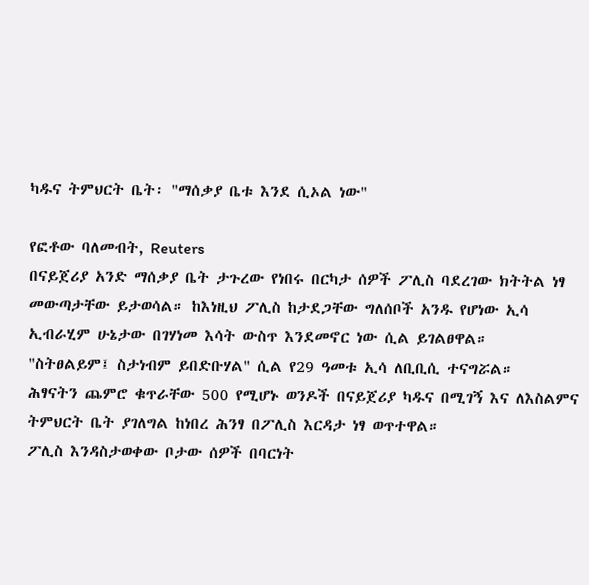ካዱና ትምህርት ቤት፡ "ማሰቃያ ቤቱ እንደ ሲኦል ነው"

የፎቶው ባለመብት, Reuters
በናይጀሪያ አንድ ማሰቃያ ቤት ታጉረው የነበሩ በርካታ ሰዎች ፖሊስ ባደረገው ክትትል ነፃ መውጣታቸው ይታወሳል። ከእነዚህ ፖሊስ ከታደጋቸው ግለሰቦች አንዱ የሆነው ኢሳ ኢብራሂም ሁኔታው በገሃነመ እሳት ውስጥ እንደመኖር ነው ሲል ይገልፀዋል።
"ስትፀልይም፤ ስታነብም ይበድቡሃል" ሲል የ29 ዓመቱ ኢሳ ለቢቢሲ ተናግሯል።
ሕፃናትን ጨምሮ ቁጥራቸው 500 የሚሆኑ ወንዶች በናይጀሪያ ካዱና በሚገኝ እና ለእስልምና ትምህርት ቤት ያገለግል ከነበረ ሕንፃ በፖሊስ እርዳታ ነፃ ወጥተዋል።
ፖሊስ እንዳስታወቀው ቦታው ሰዎች በባርነት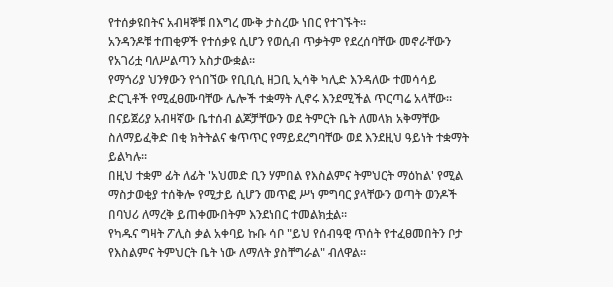የተሰቃዩበትና አብዛኞቹ በእግረ ሙቅ ታስረው ነበር የተገኙት።
አንዳንዶቹ ተጠቂዎች የተሰቃዩ ሲሆን የወሲብ ጥቃትም የደረሰባቸው መኖራቸውን የአገሪቷ ባለሥልጣን አስታውቋል።
የማጎሪያ ህንፃውን የጎበኘው የቢቢሲ ዘጋቢ ኢሳቅ ካሊድ እንዳለው ተመሳሳይ ድርጊቶች የሚፈፀሙባቸው ሌሎች ተቋማት ሊኖሩ እንደሚችል ጥርጣሬ አላቸው።
በናይጀሪያ አብዛኛው ቤተሰብ ልጆቻቸውን ወደ ትምርት ቤት ለመላክ አቅማቸው ስለማይፈቅድ በቂ ክትትልና ቁጥጥር የማይደረግባቸው ወደ እንደዚህ ዓይነት ተቋማት ይልካሉ።
በዚህ ተቋም ፊት ለፊት 'አህመድ ቢን ሃምበል የእስልምና ትምህርት ማዕከል' የሚል ማስታወቂያ ተሰቅሎ የሚታይ ሲሆን መጥፎ ሥነ ምግባር ያላቸውን ወጣት ወንዶች በባህሪ ለማረቅ ይጠቀሙበትም እንደነበር ተመልክቷል።
የካዱና ግዛት ፖሊስ ቃል አቀባይ ኩቡ ሳቦ "ይህ የሰብዓዊ ጥሰት የተፈፀመበትን ቦታ የእስልምና ትምህርት ቤት ነው ለማለት ያስቸግራል" ብለዋል።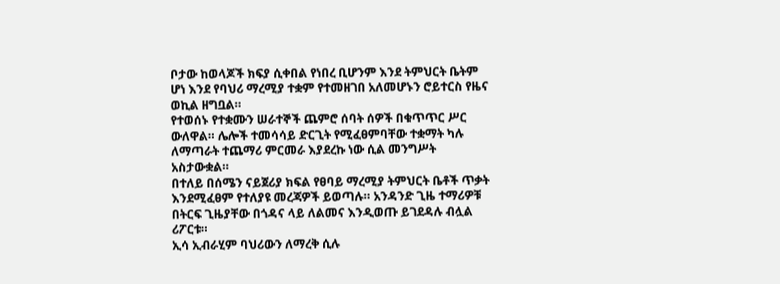ቦታው ከወላጆች ክፍያ ሲቀበል የነበረ ቢሆንም እንደ ትምህርት ቤትም ሆነ እንደ የባህሪ ማረሚያ ተቋም የተመዘገበ አለመሆኑን ሮይተርስ የዜና ወኪል ዘግቧል።
የተወሰኑ የተቋሙን ሠራተኞች ጨምሮ ሰባት ሰዎች በቁጥጥር ሥር ውለዋል። ሌሎች ተመሳሳይ ድርጊት የሚፈፀምባቸው ተቋማት ካሉ ለማጣራት ተጨማሪ ምርመራ እያደረኩ ነው ሲል መንግሥት አስታውቋል።
በተለይ በሰሜን ናይጀሪያ ክፍል የፀባይ ማረሚያ ትምህርት ቤቶች ጥቃት እንደሚፈፀም የተለያዩ መረጃዎች ይወጣሉ። አንዳንድ ጊዜ ተማሪዎቹ በትርፍ ጊዜያቸው በጎዳና ላይ ለልመና እንዲወጡ ይገደዳሉ ብሏል ሪፖርቱ።
ኢሳ ኢብራሂም ባህሪውን ለማረቅ ሲሉ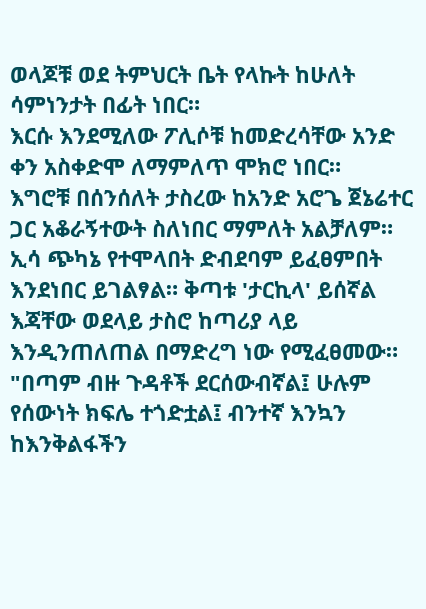ወላጆቹ ወደ ትምህርት ቤት የላኩት ከሁለት ሳምነንታት በፊት ነበር።
እርሱ እንደሚለው ፖሊሶቹ ከመድረሳቸው አንድ ቀን አስቀድሞ ለማምለጥ ሞክሮ ነበር።
እግሮቹ በሰንሰለት ታስረው ከአንድ አሮጌ ጀኔሬተር ጋር አቆራኝተውት ስለነበር ማምለት አልቻለም። ኢሳ ጭካኔ የተሞላበት ድብደባም ይፈፀምበት እንደነበር ይገልፃል። ቅጣቱ 'ታርኪላ' ይሰኛል እጃቸው ወደላይ ታስሮ ከጣሪያ ላይ እንዲንጠለጠል በማድረግ ነው የሚፈፀመው።
"በጣም ብዙ ጉዳቶች ደርሰውብኛል፤ ሁሉም የሰውነት ክፍሌ ተጎድቷል፤ ብንተኛ እንኳን ከእንቅልፋችን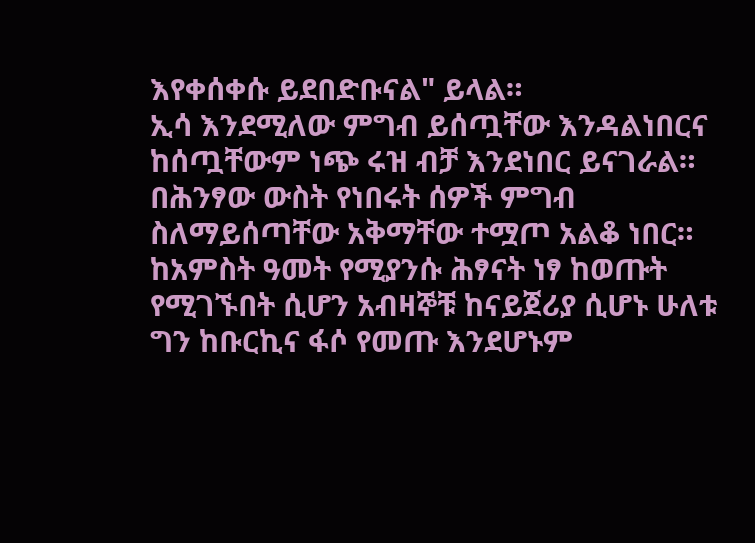እየቀሰቀሱ ይደበድቡናል" ይላል።
ኢሳ እንደሚለው ምግብ ይሰጧቸው እንዳልነበርና ከሰጧቸውም ነጭ ሩዝ ብቻ እንደነበር ይናገራል።
በሕንፃው ውስት የነበሩት ሰዎች ምግብ ስለማይሰጣቸው አቅማቸው ተሟጦ አልቆ ነበር።
ከአምስት ዓመት የሚያንሱ ሕፃናት ነፃ ከወጡት የሚገኙበት ሲሆን አብዛኞቹ ከናይጀሪያ ሲሆኑ ሁለቱ ግን ከቡርኪና ፋሶ የመጡ እንደሆኑም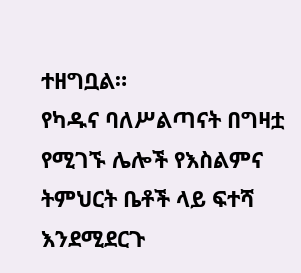ተዘግቧል።
የካዱና ባለሥልጣናት በግዛቷ የሚገኙ ሌሎች የእስልምና ትምህርት ቤቶች ላይ ፍተሻ እንደሚደርጉ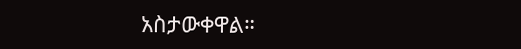አስታውቀዋል።